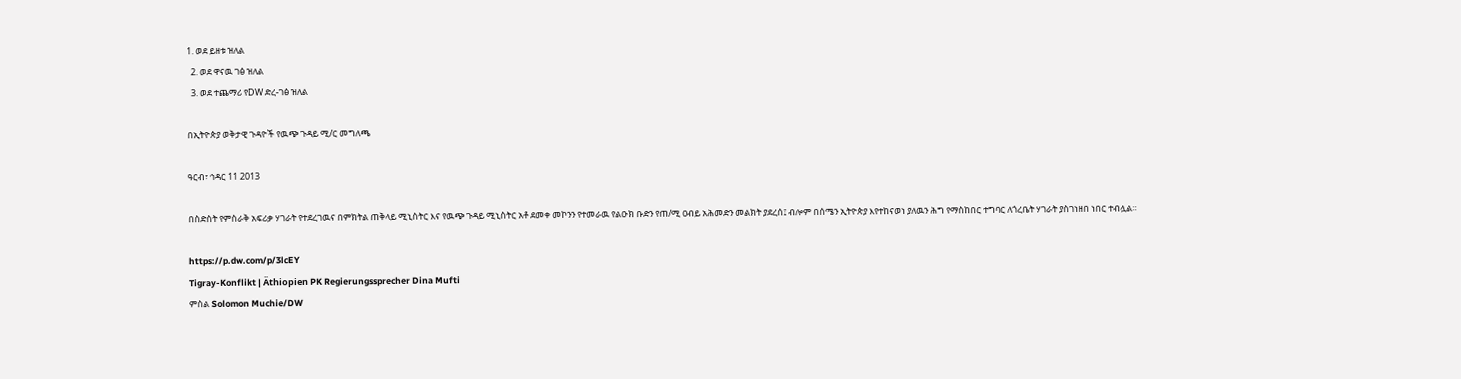1. ወደ ይዘቱ ዝለል
  2. ወደ ዋናዉ ገፅ ዝለል
  3. ወደ ተጨማሪ የDW ድረ-ገፅ ዝለል

በኢትዮጵያ ወቅታዊ ጉዳዮች የዉጭ ጉዳይ ሚ/ር መግለጫ

ዓርብ፣ ኅዳር 11 2013

በስድስት የምስራቅ አፍሪቃ ሃገራት የተደረገዉና በምክትል ጠቅላይ ሚኒስትር እና የዉጭ ጉዳይ ሚኒስትር አቶ ደመቀ መኮንን የተመራዉ የልዑክ ቡድን የጠ/ሚ ዐብይ አሕመድን መልክት ያደረሰ፤ ብሎም በሰሜን ኢትዮጵያ እየተከናወነ ያለዉን ሕግ የማስከበር ተግባር ለጎረቤት ሃገራት ያስገነዘበ ነበር ተብሏል።

https://p.dw.com/p/3lcEY
Tigray-Konflikt | Äthiopien PK Regierungssprecher Dina Mufti
ምስል Solomon Muchie/DW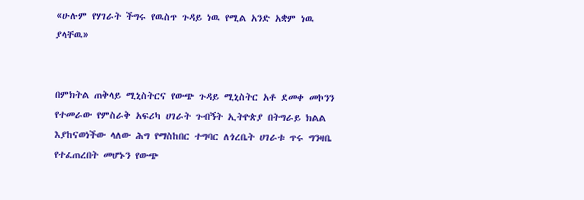«ሁሉም የሃገራት ችግሩ የዉስጥ ጉዳይ ነዉ የሚል አንድ አቋም ነዉ ያላቸዉ»


በምክትል ጠቅላይ ሚኒስትርና የውጭ ጉዳይ ሚኒስትር አቶ ደመቀ መኮንን የተመራው የምስራቅ አፍሪካ ሀገራት ጉብኝት ኢትዮጵያ በትግራይ ክልል እያከናወነችው ላለው ሕግ የማስከበር ተግባር ለጎረቤት ሀገራቱ ጥሩ ግንዛቤ የተፈጠረበት መሆኑን የውጭ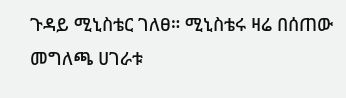ጉዳይ ሚኒስቴር ገለፀ። ሚኒስቴሩ ዛሬ በሰጠው መግለጫ ሀገራቱ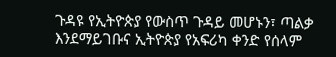ጉዳዩ የኢትዮጵያ የውስጥ ጉዳይ መሆኑን፣ ጣልቃ እንደማይገቡና ኢትዮጵያ የአፍሪካ ቀንድ የሰላም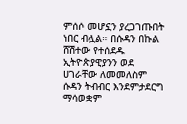ምሰሶ መሆኗን ያረጋገጡበት ነበር ብሏል። በሱዳን በኩል ሸሽተው የተሰደዱ ኢትዮጵያዊያንን ወደ ሀገራቸው ለመመለስም ሱዳን ትብብር እንደምታደርግ ማሳወቋም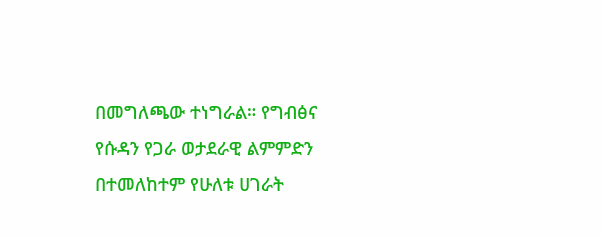በመግለጫው ተነግራል። የግብፅና የሱዳን የጋራ ወታደራዊ ልምምድን በተመለከተም የሁለቱ ሀገራት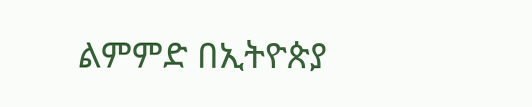ልምምድ በኢትዮጵያ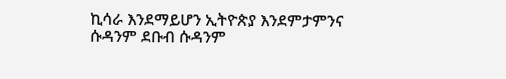ኪሳራ እንደማይሆን ኢትዮጵያ እንደምታምንና ሱዳንም ደቡብ ሱዳንም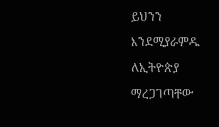ይህንን እንደሚያራምዱ ለኢትዮጵያ ማረጋገጣቸው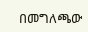በመግለጫው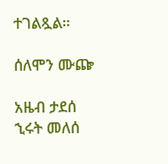ተገልጿል።

ሰለሞን ሙጬ

አዜብ ታደሰ
ኂሩት መለሰ